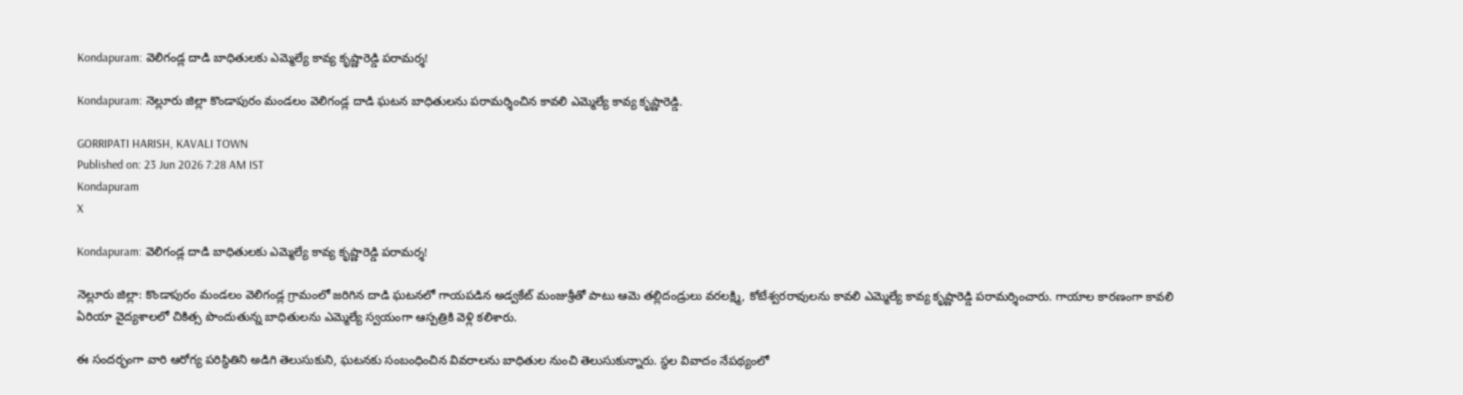Kondapuram: వెలిగండ్ల దాడి బాధితులకు ఎమ్మెల్యే కావ్య కృష్ణారెడ్డి పరామర్శ!

Kondapuram: నెల్లూరు జిల్లా కొండాపురం మండలం వెలిగండ్ల దాడి ఘటన బాధితులను పరామర్శించిన కావలి ఎమ్మెల్యే కావ్య కృష్ణారెడ్డి.

GORRIPATI HARISH, KAVALI TOWN
Published on: 23 Jun 2026 7:28 AM IST
Kondapuram
X

Kondapuram: వెలిగండ్ల దాడి బాధితులకు ఎమ్మెల్యే కావ్య కృష్ణారెడ్డి పరామర్శ!

నెల్లూరు జిల్లా: కొండాపురం మండలం వెలిగండ్ల గ్రామంలో జరిగిన దాడి ఘటనలో గాయపడిన అడ్వకేట్ మంజుశ్రీతో పాటు ఆమె తల్లిదండ్రులు వరలక్ష్మి, కోటేశ్వరరావులను కావలి ఎమ్మెల్యే కావ్య కృష్ణారెడ్డి పరామర్శించారు. గాయాల కారణంగా కావలి ఏరియా వైద్యశాలలో చికిత్స పొందుతున్న బాధితులను ఎమ్మెల్యే స్వయంగా ఆస్పత్రికి వెళ్లి కలిశారు.

ఈ సందర్భంగా వారి ఆరోగ్య పరిస్థితిని అడిగి తెలుసుకుని, ఘటనకు సంబంధించిన వివరాలను బాధితుల నుంచి తెలుసుకున్నారు. స్థల వివాదం నేపథ్యంలో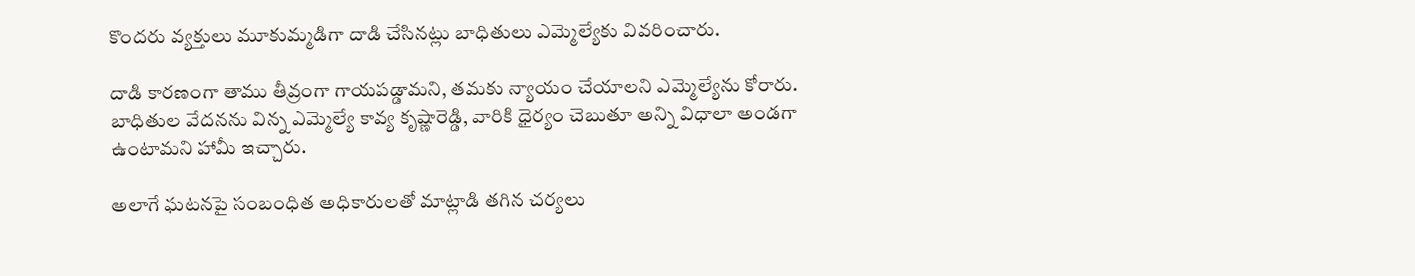కొందరు వ్యక్తులు మూకుమ్మడిగా దాడి చేసినట్లు బాధితులు ఎమ్మెల్యేకు వివరించారు.

దాడి కారణంగా తాము తీవ్రంగా గాయపడ్డామని, తమకు న్యాయం చేయాలని ఎమ్మెల్యేను కోరారు. బాధితుల వేదనను విన్న ఎమ్మెల్యే కావ్య కృష్ణారెడ్డి, వారికి ధైర్యం చెబుతూ అన్ని విధాలా అండగా ఉంటామని హామీ ఇచ్చారు.

అలాగే ఘటనపై సంబంధిత అధికారులతో మాట్లాడి తగిన చర్యలు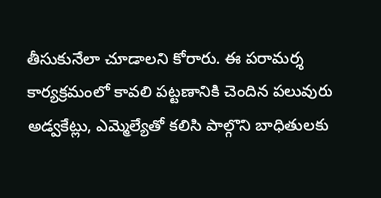తీసుకునేలా చూడాలని కోరారు. ఈ పరామర్శ కార్యక్రమంలో కావలి పట్టణానికి చెందిన పలువురు అడ్వకేట్లు, ఎమ్మెల్యేతో కలిసి పాల్గొని బాధితులకు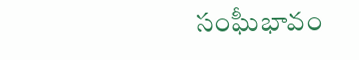సంఘీభావం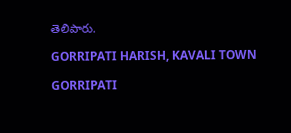తెలిపారు.

GORRIPATI HARISH, KAVALI TOWN

GORRIPATI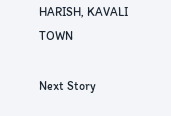HARISH, KAVALI TOWN

Next Story